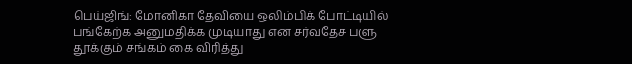பெய்ஜிங்: மோனிகா தேவியை ஒலிம்பிக் போட்டியில் பங்கேற்க அனுமதிக்க முடியாது என சர்வதேச பளு தூக்கும் சங்கம் கை விரித்து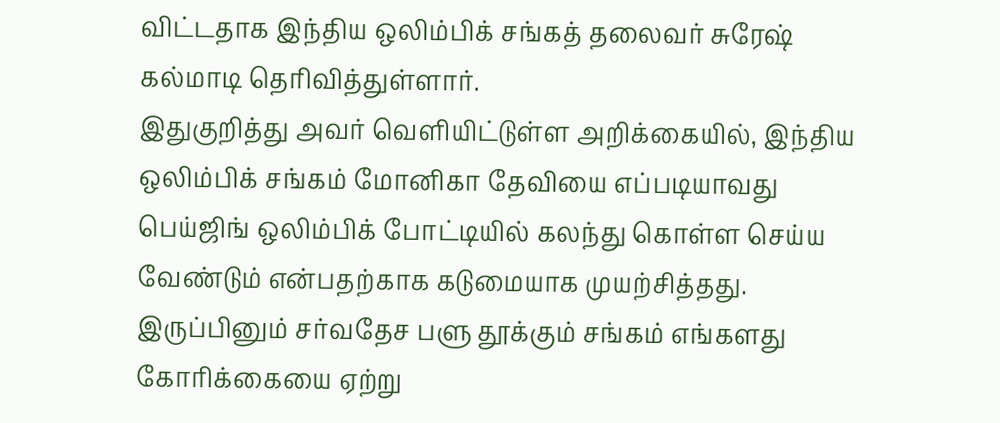விட்டதாக இந்திய ஒலிம்பிக் சங்கத் தலைவர் சுரேஷ் கல்மாடி தெரிவித்துள்ளார்.
இதுகுறித்து அவர் வெளியிட்டுள்ள அறிக்கையில், இந்திய ஒலிம்பிக் சங்கம் மோனிகா தேவியை எப்படியாவது பெய்ஜிங் ஒலிம்பிக் போட்டியில் கலந்து கொள்ள செய்ய வேண்டும் என்பதற்காக கடுமையாக முயற்சித்தது. இருப்பினும் சர்வதேச பளு தூக்கும் சங்கம் எங்களது கோரிக்கையை ஏற்று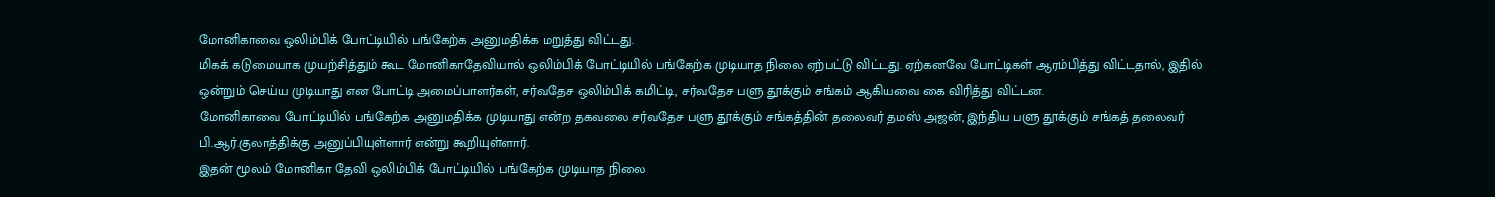மோனிகாவை ஒலிம்பிக் போட்டியில் பங்கேற்க அனுமதிக்க மறுத்து விட்டது.
மிகக் கடுமையாக முயற்சித்தும் கூட மோனிகாதேவியால் ஒலிம்பிக் போட்டியில் பங்கேற்க முடியாத நிலை ஏற்பட்டு விட்டது. ஏற்கனவே போட்டிகள் ஆரம்பித்து விட்டதால், இதில் ஒன்றும் செய்ய முடியாது என போட்டி அமைப்பாளர்கள், சர்வதேச ஒலிம்பிக் கமிட்டி, சர்வதேச பளு தூக்கும் சங்கம் ஆகியவை கை விரித்து விட்டன.
மோனிகாவை போட்டியில் பங்கேற்க அனுமதிக்க முடியாது என்ற தகவலை சர்வதேச பளு தூக்கும் சங்கத்தின் தலைவர் தமஸ் அஜன், இந்திய பளு தூக்கும் சங்கத் தலைவர் பி.ஆர்.குலாத்திக்கு அனுப்பியுள்ளார் என்று கூறியுள்ளார்.
இதன் மூலம் மோனிகா தேவி ஒலிம்பிக் போட்டியில் பங்கேற்க முடியாத நிலை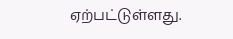ஏற்பட்டுள்ளது.